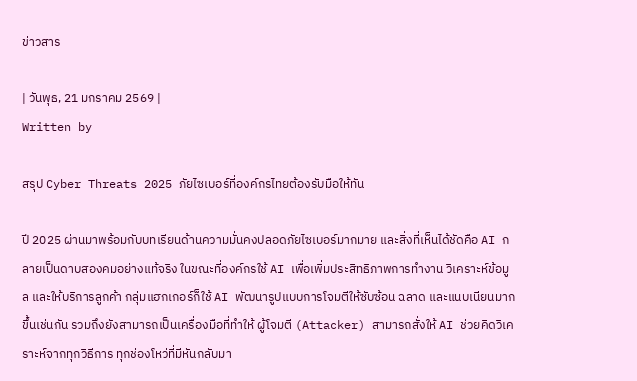ข่าวสาร

| วันพุธ, 21 มกราคม 2569 |
Written by

สรุป Cyber Threats 2025 ภัยไซเบอร์ที่องค์กรไทยต้องรับมือให้ทัน

ปี 2025 ผ่านมาพร้อมกับบทเรียนด้านความมั่นคงปลอดภัยไซเบอร์มากมาย และสิ่งที่เห็นได้ชัดคือ AI กลายเป็นดาบสองคมอย่างแท้จริง ในขณะที่องค์กรใช้ AI เพื่อเพิ่มประสิทธิภาพการทำงาน วิเคราะห์ข้อมูล และให้บริการลูกค้า กลุ่มแฮกเกอร์ก็ใช้ AI พัฒนารูปแบบการโจมตีให้ซับซ้อน ฉลาด และแนบเนียนมากขึ้นเช่นกัน รวมถึงยังสามารถเป็นเครื่องมือที่ทำให้ ผู้โจมตี (Attacker) สามารถสั่งให้ AI ช่วยคิดวิเคราะห์จากทุกวิธีการ ทุกช่องโหว่ที่มีหันกลับมา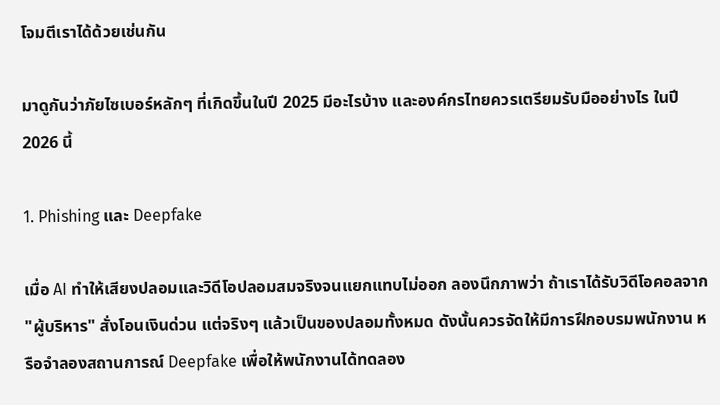โจมตีเราได้ด้วยเช่นกัน

มาดูกันว่าภัยไซเบอร์หลักๆ ที่เกิดขึ้นในปี 2025 มีอะไรบ้าง และองค์กรไทยควรเตรียมรับมืออย่างไร ในปี 2026 นี้

1. Phishing และ Deepfake

เมื่อ AI ทำให้เสียงปลอมและวิดีโอปลอมสมจริงจนแยกแทบไม่ออก ลองนึกภาพว่า ถ้าเราได้รับวิดีโอคอลจาก "ผู้บริหาร" สั่งโอนเงินด่วน แต่จริงๆ แล้วเป็นของปลอมทั้งหมด ดังนั้นควรจัดให้มีการฝึกอบรมพนักงาน หรือจำลองสถานการณ์ Deepfake เพื่อให้พนักงานได้ทดลอง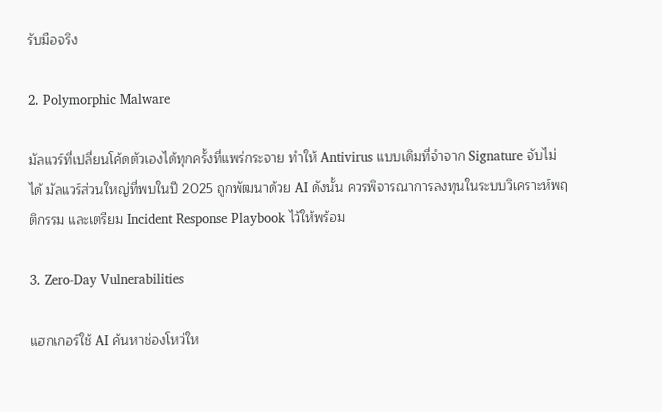รับมือจริง

2. Polymorphic Malware

มัลแวร์ที่เปลี่ยนโค้ดตัวเองได้ทุกครั้งที่แพร่กระจาย ทำให้ Antivirus แบบเดิมที่จำจาก Signature จับไม่ได้ มัลแวร์ส่วนใหญ่ที่พบในปี 2025 ถูกพัฒนาด้วย AI ดังนั้น ควรพิจารณาการลงทุนในระบบวิเคราะห์พฤติกรรม และเตรียม Incident Response Playbook ไว้ให้พร้อม

3. Zero-Day Vulnerabilities

แฮกเกอร์ใช้ AI ค้นหาช่องโหว่ให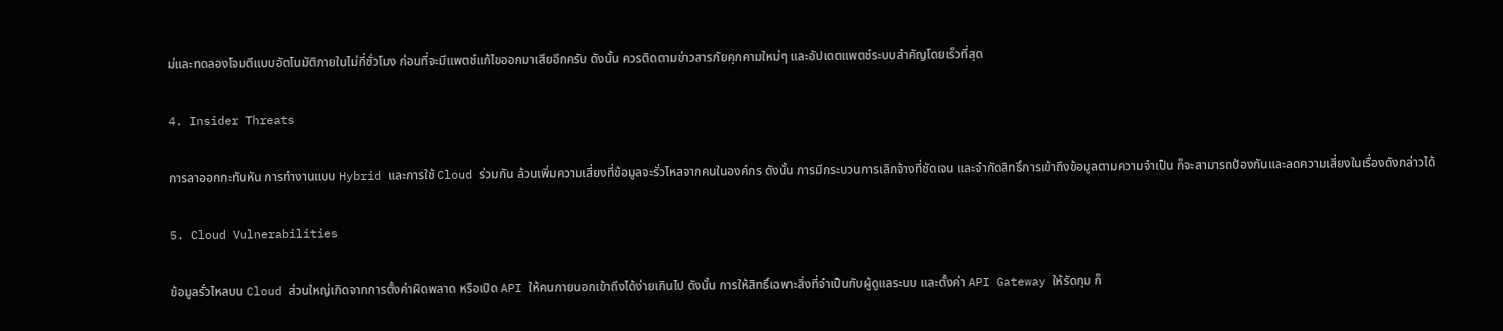ม่และทดลองโจมตีแบบอัตโนมัติภายในไม่กี่ชั่วโมง ก่อนที่จะมีแพตช์แก้ไขออกมาเสียอีกครับ ดังนั้น ควรติดตามข่าวสารภัยคุกคามใหม่ๆ และอัปเดตแพตช์ระบบสำคัญโดยเร็วที่สุด

4. Insider Threats

การลาออกกะทันหัน การทำงานแบบ Hybrid และการใช้ Cloud ร่วมกัน ล้วนเพิ่มความเสี่ยงที่ข้อมูลจะรั่วไหลจากคนในองค์กร ดังนั้น การมีกระบวนการเลิกจ้างที่ชัดเจน และจำกัดสิทธิ์การเข้าถึงข้อมูลตามความจำเป็น ก็จะสามารถป้องกันและลดความเสี่ยงในเรื่องดังกล่าวได้

5. Cloud Vulnerabilities

ข้อมูลรั่วไหลบน Cloud ส่วนใหญ่เกิดจากการตั้งค่าผิดพลาด หรือเปิด API ให้คนภายนอกเข้าถึงได้ง่ายเกินไป ดังนั้น การให้สิทธิ์เฉพาะสิ่งที่จำเป็นกับผู้ดูแลระบบ และตั้งค่า API Gateway ให้รัดกุม ก็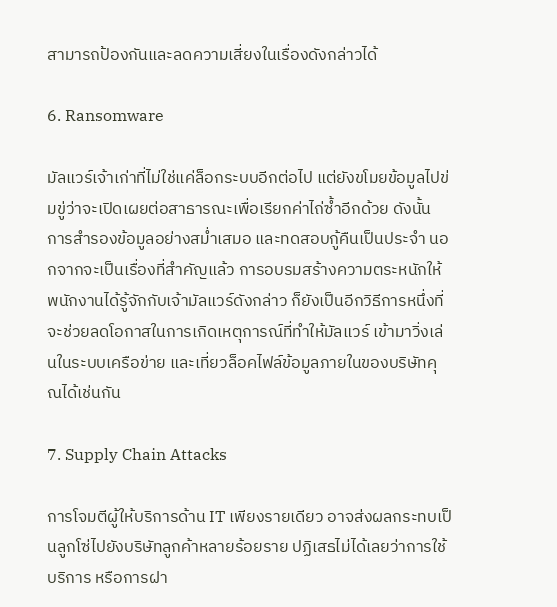สามารถป้องกันและลดความเสี่ยงในเรื่องดังกล่าวได้

6. Ransomware

มัลแวร์เจ้าเก่าที่ไม่ใช่แค่ล็อกระบบอีกต่อไป แต่ยังขโมยข้อมูลไปข่มขู่ว่าจะเปิดเผยต่อสาธารณะเพื่อเรียกค่าไถ่ซ้ำอีกด้วย ดังนั้น การสำรองข้อมูลอย่างสม่ำเสมอ และทดสอบกู้คืนเป็นประจำ นอกจากจะเป็นเรื่องที่สำคัญแล้ว การอบรมสร้างความตระหนักให้พนักงานได้รู้จักกับเจ้ามัลแวร์ดังกล่าว ก็ยังเป็นอีกวิธีการหนึ่งที่จะช่วยลดโอกาสในการเกิดเหตุการณ์ที่ทำให้มัลแวร์ เข้ามาวิ่งเล่นในระบบเครือข่าย และเที่ยวล็อคไฟล์ข้อมูลภายในของบริษัทคุณได้เช่นกัน

7. Supply Chain Attacks

การโจมตีผู้ให้บริการด้าน IT เพียงรายเดียว อาจส่งผลกระทบเป็นลูกโซ่ไปยังบริษัทลูกค้าหลายร้อยราย ปฏิเสธไม่ได้เลยว่าการใช้บริการ หรือการฝา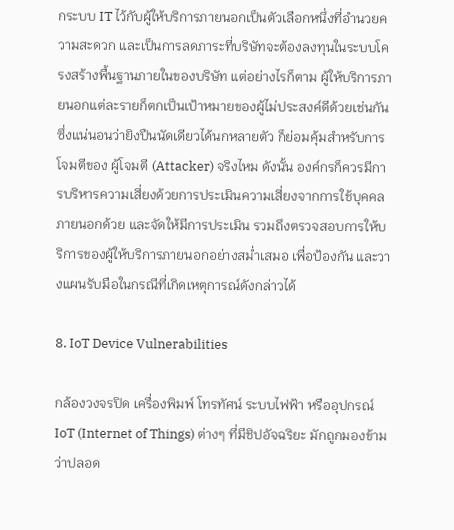กระบบ IT ไว้กับผู้ให้บริการภายนอกเป็นตัวเลือกหนึ่งที่อำนวยความสะดวก และเป็นการลดภาระที่บริษัทจะต้องลงทุนในระบบโครงสร้างพื้นฐานภายในของบริษัท แต่อย่างไรก็ตาม ผู้ให้บริการภายนอกแต่ละรายก็ตกเป็นเป้าหมายของผู้ไม่ประสงค์ดีด้วยเช่นกัน ซึ่งแน่นอนว่ายิงปืนนัดเดียวได้นกหลายตัว ก็ย่อมคุ้มสำหรับการโจมตีของ ผู้โจมตี (Attacker) จริงไหม ดังนั้น องค์กรก็ควรมีการบริหารความเสี่ยงด้วยการประเมินความเสี่ยงจากการใช้บุคคลภายนอกด้วย และจัดให้มีการประเมิน รวมถึงตรวจสอบการให้บริการของผู้ให้บริการภายนอกอย่างสม่ำเสมอ เพื่อป้องกัน และวางแผนรับมือในกรณีที่เกิดเหตุการณ์ดังกล่าวได้

8. IoT Device Vulnerabilities

กล้องวงจรปิด เครื่องพิมพ์ โทรทัศน์ ระบบไฟฟ้า หรืออุปกรณ์ IoT (Internet of Things) ต่างๆ ที่มีชิปอัจฉริยะ มักถูกมองข้ามว่าปลอด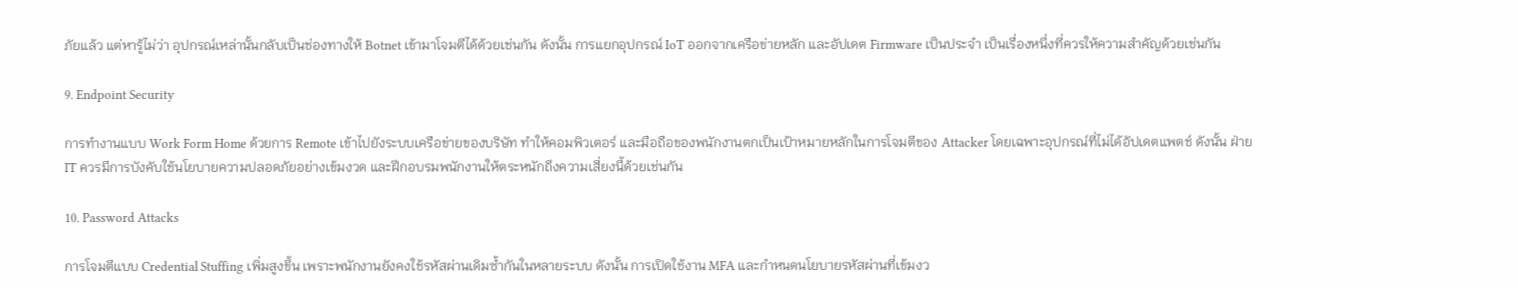ภัยแล้ว แต่หารู้ไม่ว่า อุปกรณ์เหล่านั้นกลับเป็นช่องทางให้ Botnet เข้ามาโจมตีได้ด้วยเช่นกัน ดังนั้น การแยกอุปกรณ์ IoT ออกจากเครือข่ายหลัก และอัปเดต Firmware เป็นประจำ เป็นเรื่องหนึ่งที่ควรให้ความสำคัญด้วยเช่นกัน

9. Endpoint Security

การทำงานแบบ Work Form Home ด้วยการ Remote เข้าไปยังระบบเครือข่ายของบริษัท ทำให้คอมพิวเตอร์ และมือถือของพนักงานตกเป็นเป้าหมายหลักในการโจมตีของ Attacker โดยเฉพาะอุปกรณ์ที่ไม่ได้อัปเดตแพตช์ ดังนั้น ฝ่าย IT ควรมีการบังคับใช้นโยบายความปลอดภัยอย่างเข้มงวด และฝึกอบรมพนักงานให้ตระหนักถึงความเสี่ยงนี้ด้วยเช่นกัน

10. Password Attacks

การโจมตีแบบ Credential Stuffing เพิ่มสูงขึ้น เพราะพนักงานยังคงใช้รหัสผ่านเดิมซ้ำกันในหลายระบบ ดังนั้น การเปิดใช้งาน MFA และกำหนดนโยบายรหัสผ่านที่เข้มงว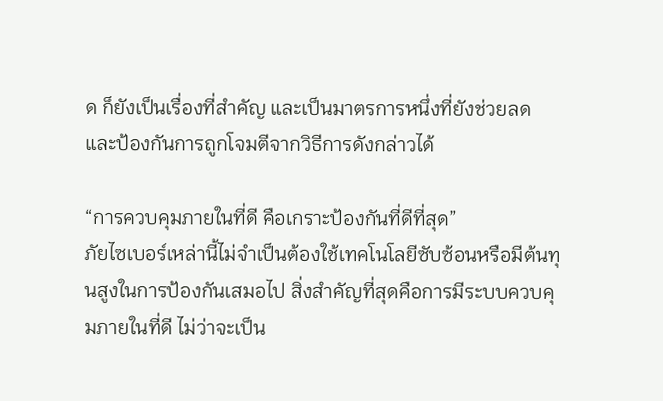ด ก็ยังเป็นเรื่องที่สำคัญ และเป็นมาตรการหนึ่งที่ยังช่วยลด และป้องกันการถูกโจมตีจากวิธีการดังกล่าวได้

“การควบคุมภายในที่ดี คือเกราะป้องกันที่ดีที่สุด”
ภัยไซเบอร์เหล่านี้ไม่จำเป็นต้องใช้เทคโนโลยีซับซ้อนหรือมีต้นทุนสูงในการป้องกันเสมอไป สิ่งสำคัญที่สุดคือการมีระบบควบคุมภายในที่ดี ไม่ว่าจะเป็น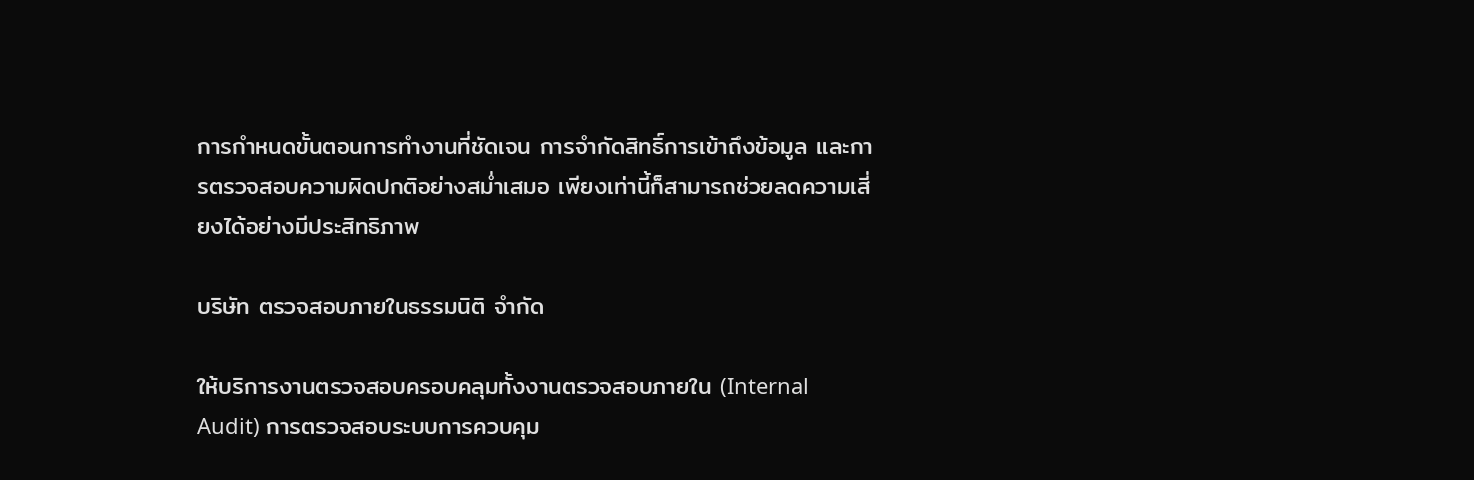การกำหนดขั้นตอนการทำงานที่ชัดเจน การจำกัดสิทธิ์การเข้าถึงข้อมูล และการตรวจสอบความผิดปกติอย่างสม่ำเสมอ เพียงเท่านี้ก็สามารถช่วยลดความเสี่ยงได้อย่างมีประสิทธิภาพ

บริษัท ตรวจสอบภายในธรรมนิติ จำกัด

ให้บริการงานตรวจสอบครอบคลุมทั้งงานตรวจสอบภายใน (Internal Audit) การตรวจสอบระบบการควบคุม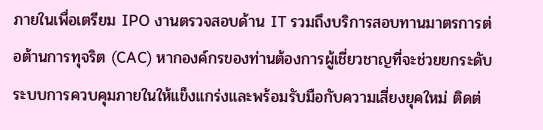ภายในเพื่อเตรียม IPO งานตรวจสอบด้าน IT รวมถึงบริการสอบทานมาตรการต่อต้านการทุจริต (CAC) หากองค์กรของท่านต้องการผู้เชี่ยวชาญที่จะช่วยยกระดับระบบการควบคุมภายในให้แข็งแกร่งและพร้อมรับมือกับความเสี่ยงยุคใหม่ ติดต่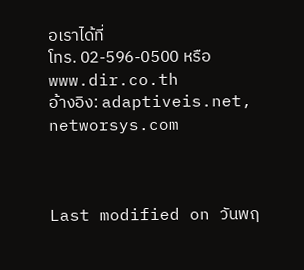อเราได้ที่
โทร. 02-596-0500 หรือ www.dir.co.th
อ้างอิง: adaptiveis.net, networsys.com



Last modified on วันพฤ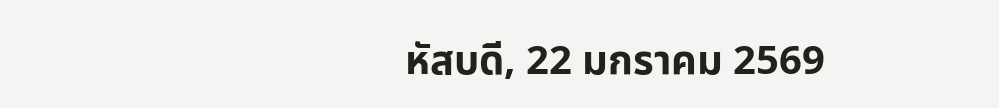หัสบดี, 22 มกราคม 2569